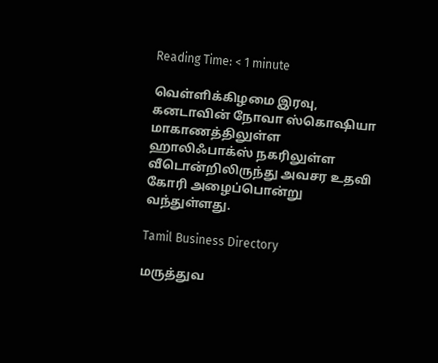Reading Time: < 1 minute

வெள்ளிக்கிழமை இரவு, கனடாவின் நோவா ஸ்கொஷியா மாகாணத்திலுள்ள ஹாலிஃபாக்ஸ் நகரிலுள்ள வீடொன்றிலிருந்து அவசர உதவி கோரி அழைப்பொன்று வந்துள்ளது.

Tamil Business Directory

மருத்துவ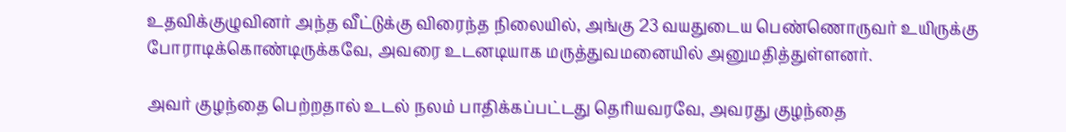உதவிக்குழுவினர் அந்த வீட்டுக்கு விரைந்த நிலையில், அங்கு 23 வயதுடைய பெண்ணொருவர் உயிருக்கு போராடிக்கொண்டிருக்கவே, அவரை உடனடியாக மருத்துவமனையில் அனுமதித்துள்ளனர்.

அவர் குழந்தை பெற்றதால் உடல் நலம் பாதிக்கப்பட்டது தெரியவரவே, அவரது குழந்தை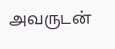அவருடன்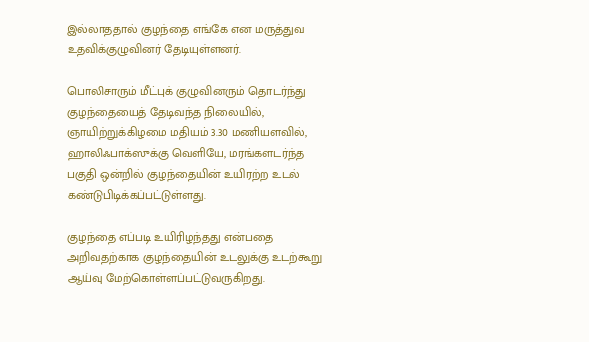இல்லாததால் குழந்தை எங்கே என மருத்துவ உதவிக்குழுவினர் தேடியுள்ளனர்.

பொலிசாரும் மீட்புக் குழுவினரும் தொடர்ந்து குழந்தையைத் தேடிவந்த நிலையில், ஞாயிற்றுக்கிழமை மதியம் 3.30 மணியளவில், ஹாலிஃபாக்ஸுக்கு வெளியே, மரங்களடர்ந்த பகுதி ஒன்றில் குழந்தையின் உயிரற்ற உடல் கண்டுபிடிக்கப்பட்டுள்ளது.

குழந்தை எப்படி உயிரிழந்தது என்பதை அறிவதற்காக குழந்தையின் உடலுக்கு உடற்கூறு ஆய்வு மேற்கொள்ளப்பட்டுவருகிறது.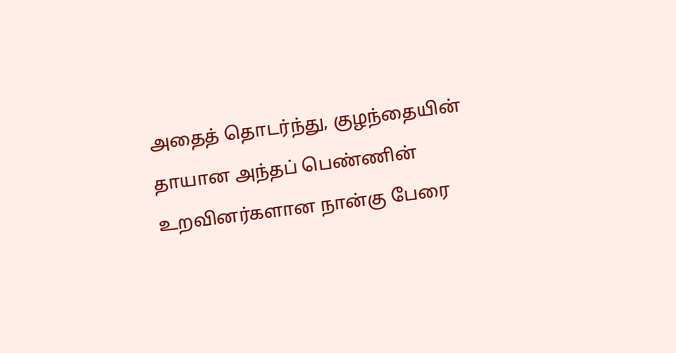அதைத் தொடர்ந்து, குழந்தையின் தாயான அந்தப் பெண்ணின் உறவினர்களான நான்கு பேரை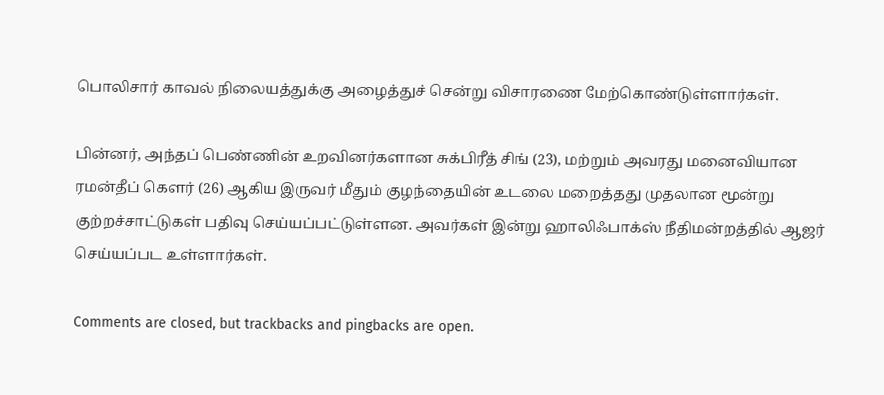பொலிசார் காவல் நிலையத்துக்கு அழைத்துச் சென்று விசாரணை மேற்கொண்டுள்ளார்கள்.

பின்னர், அந்தப் பெண்ணின் உறவினர்களான சுக்பிரீத் சிங் (23), மற்றும் அவரது மனைவியான ரமன்தீப் கௌர் (26) ஆகிய இருவர் மீதும் குழந்தையின் உடலை மறைத்தது முதலான மூன்று குற்றச்சாட்டுகள் பதிவு செய்யப்பட்டுள்ளன. அவர்கள் இன்று ஹாலிஃபாக்ஸ் நீதிமன்றத்தில் ஆஜர் செய்யப்பட உள்ளார்கள்.

Comments are closed, but trackbacks and pingbacks are open.